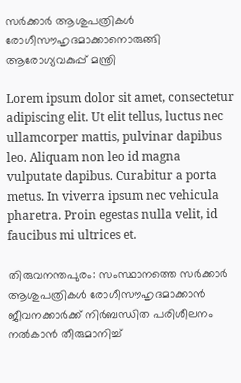സർക്കാർ ആശുപത്രികൾ രോഗീസൗഹൃദമാക്കാനൊരുങ്ങി ആരോഗ്യവകുപ്പ് മന്ത്രി

Lorem ipsum dolor sit amet, consectetur adipiscing elit. Ut elit tellus, luctus nec ullamcorper mattis, pulvinar dapibus leo. Aliquam non leo id magna vulputate dapibus. Curabitur a porta metus. In viverra ipsum nec vehicula pharetra. Proin egestas nulla velit, id faucibus mi ultrices et.

തിരുവനന്തപുരം: സംസ്ഥാനത്തെ സർക്കാർ ആശുപത്രികൾ രോഗീസൗഹൃദമാക്കാൻ ജീവനക്കാർക്ക് നിർബന്ധിത പരിശീലനം നൽകാൻ തീരുമാനിച്ച്‌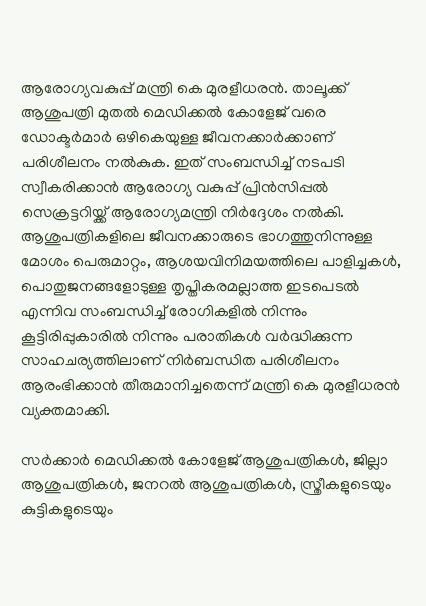ആരോഗ്യവകുപ്പ് മന്ത്രി കെ മുരളീധരൻ. താലൂക്ക് ആശുപത്രി മുതൽ മെഡിക്കൽ കോളേജ് വരെ ഡോക്ടർമാർ ഒഴികെയുള്ള ജീവനക്കാർക്കാണ് പരിശീലനം നൽകുക. ഇത് സംബന്ധിച്ച് നടപടി സ്വീകരിക്കാൻ ആരോഗ്യ വകുപ്പ് പ്രിൻസിപ്പൽ സെക്രട്ടറിയ്ക്ക് ആരോഗ്യമന്ത്രി നിർദ്ദേശം നൽകി. ആശുപത്രികളിലെ ജീവനക്കാരുടെ ഭാഗത്തുനിന്നുള്ള മോശം പെരുമാറ്റം, ആശയവിനിമയത്തിലെ പാളിച്ചകൾ, പൊതുജനങ്ങളോടുള്ള തൃപ്തികരമല്ലാത്ത ഇടപെടൽ എന്നിവ സംബന്ധിച്ച് രോഗികളിൽ നിന്നും കൂട്ടിരിപ്പുകാരിൽ നിന്നും പരാതികൾ വർദ്ധിക്കുന്ന സാഹചര്യത്തിലാണ് നിർബന്ധിത പരിശീലനം ആരംഭിക്കാൻ തീരുമാനിച്ചതെന്ന് മന്ത്രി കെ മുരളീധരൻ വ്യക്തമാക്കി.

സർക്കാർ മെഡിക്കൽ കോളേജ് ആശുപത്രികൾ, ജില്ലാ ആശുപത്രികൾ, ജനറൽ ആശുപത്രികൾ, സ്ത്രീകളുടെയും കുട്ടികളുടെയും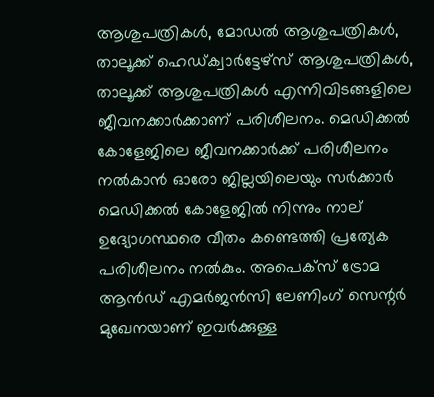ആശുപത്രികൾ, മോഡൽ ആശുപത്രികൾ, താലൂക്ക് ഹെഡ്ക്വാർട്ടേഴ്സ് ആശുപത്രികൾ, താലൂക്ക് ആശുപത്രികൾ എന്നിവിടങ്ങളിലെ ജീവനക്കാർക്കാണ് പരിശീലനം. മെഡിക്കൽ കോളേജിലെ ജീവനക്കാർക്ക് പരിശീലനം നൽകാൻ ഓരോ ജില്ലയിലെയും സർക്കാർ മെഡിക്കൽ കോളേജിൽ നിന്നും നാല് ഉദ്യോഗസ്ഥരെ വീതം കണ്ടെത്തി പ്രത്യേക പരിശീലനം നൽകും. അപെക്സ് ട്രോമ ആൻഡ് എമർജൻസി ലേണിംഗ് സെന്റർ മുഖേനയാണ് ഇവർക്കുള്ള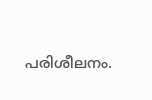പരിശീലനം.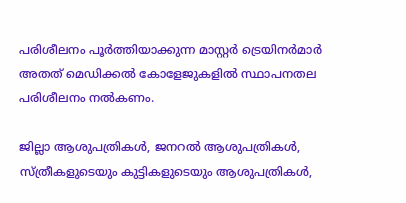പരിശീലനം പൂർത്തിയാക്കുന്ന മാസ്റ്റർ ട്രെയിനർമാർ അതത് മെഡിക്കൽ കോളേജുകളിൽ സ്ഥാപനതല പരിശീലനം നൽകണം.

ജില്ലാ ആശുപത്രികൾ, ജനറൽ ആശുപത്രികൾ, സ്ത്രീകളുടെയും കുട്ടികളുടെയും ആശുപത്രികൾ,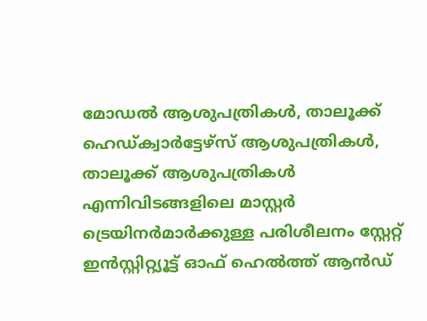മോഡൽ ആശുപത്രികൾ, താലൂക്ക് ഹെഡ്ക്വാർട്ടേഴ്സ് ആശുപത്രികൾ, താലൂക്ക് ആശുപത്രികൾ എന്നിവിടങ്ങളിലെ മാസ്റ്റർ ട്രെയിനർമാർക്കുള്ള പരിശീലനം സ്റ്റേറ്റ് ഇൻസ്റ്റിറ്റ്യൂട്ട് ഓഫ് ഹെൽത്ത് ആൻഡ്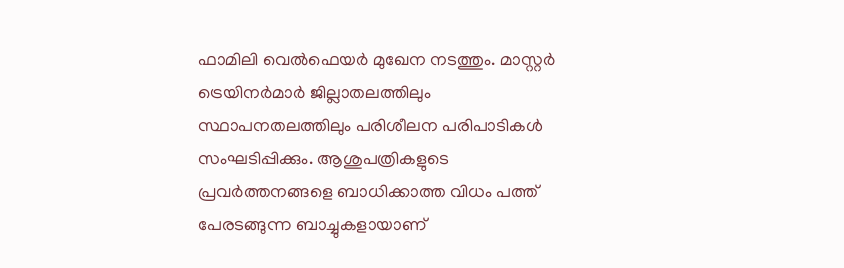ഫാമിലി വെൽഫെയർ മുഖേന നടത്തും. മാസ്റ്റർ ട്രെയിനർമാർ ജില്ലാതലത്തിലും സ്ഥാപനതലത്തിലും പരിശീലന പരിപാടികൾ സംഘടിപ്പിക്കും. ആശുപത്രികളുടെ പ്രവർത്തനങ്ങളെ ബാധിക്കാത്ത വിധം പത്ത് പേരടങ്ങുന്ന ബാച്ചുകളായാണ്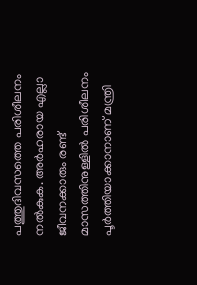പത്തുദിവസത്തെ പരിശീലനം നൽകുക. അർഹരായ എല്ലാ ജീവനക്കാരും രണ്ട് മാസത്തിനുള്ളിൽ പരിശീലനം പൂർത്തിയാക്കാനാണ് മന്ത്രി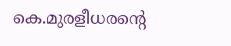കെ.മുരളീധരന്റെ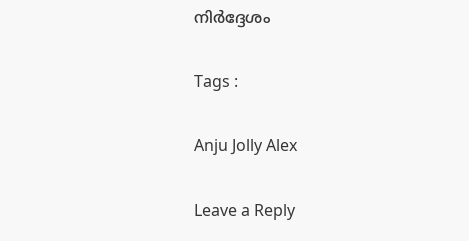നിർദ്ദേശം

Tags :

Anju Jolly Alex

Leave a Reply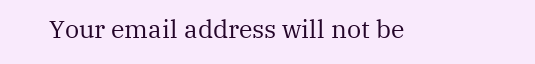Your email address will not be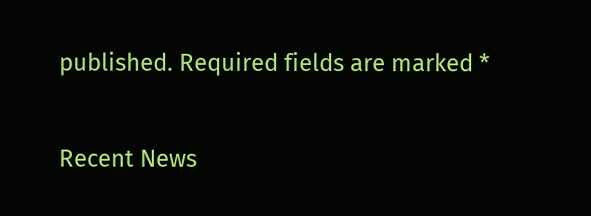published. Required fields are marked *

Recent News